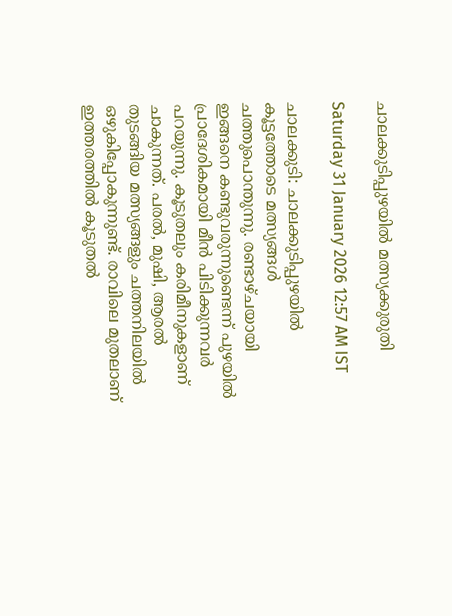ചാലക്കുടിപ്പുഴയിൽ മത്സ്യക്കുരുതി

Saturday 31 January 2026 12:57 AM IST

ചാലക്കുടി: ചാലക്കുടിപ്പുഴയിൽ കൂട്ടത്തോടെ മത്സ്യങ്ങൾ ചത്തുപൊന്തുന്നു. രണ്ടാഴ്ചയായി ഇങ്ങനെ കണ്ടുവരുന്നുണ്ടെന്ന് പുഴയിൽ പ്രാദേശികമായി മീൻ പിടിക്കുന്നവർ പറയുന്നു. കൂടുതലും കരിമീനുകളാണ് ചാകുന്നത്. പരൽ, മുഷി, ആരൽ തുടങ്ങിയ മത്സ്യങ്ങളും ചത്തനിലയിൽ ഒഴുകിപ്പോകുന്നുണ്ട്. രാവിലെ മുതലാണ് ഇത്തരത്തിൽ കൂടുതൽ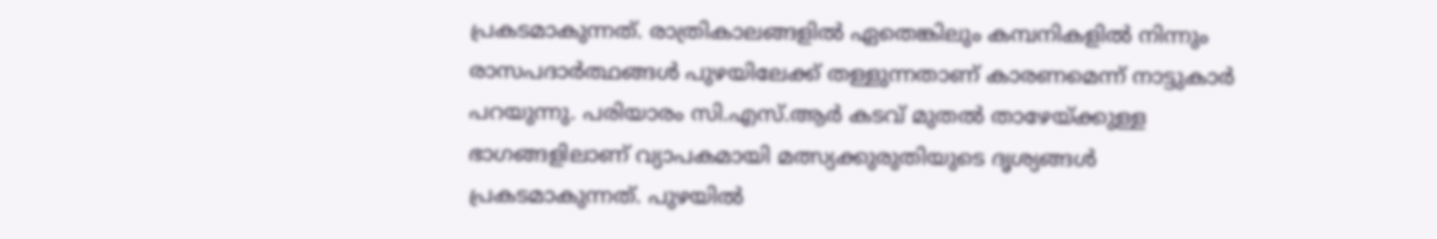പ്രകടമാകുന്നത്. രാത്രികാലങ്ങളിൽ ഏതെങ്കിലും കമ്പനികളിൽ നിന്നും രാസപദാർത്ഥങ്ങൾ പുഴയിലേക്ക് തള്ളുന്നതാണ് കാരണമെന്ന് നാട്ടുകാർ പറയുന്നു. പരിയാരം സി.എസ്.ആർ കടവ് മുതൽ താഴേയ്ക്കുള്ള ഭാഗങ്ങളിലാണ് വ്യാപകമായി മത്സ്യക്കുരുതിയുടെ ദൃശ്യങ്ങൾ പ്രകടമാകുന്നത്. പുഴയിൽ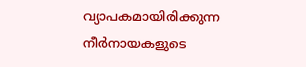വ്യാപകമായിരിക്കുന്ന നീർനായകളുടെ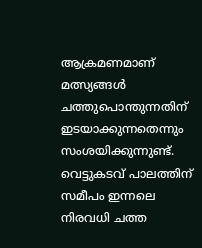ആക്രമണമാണ് മത്സ്യങ്ങൾ ചത്തുപൊന്തുന്നതിന് ഇടയാക്കുന്നതെന്നും സംശയിക്കുന്നുണ്ട്. വെട്ടുകടവ് പാലത്തിന് സമീപം ഇന്നലെ നിരവധി ചത്ത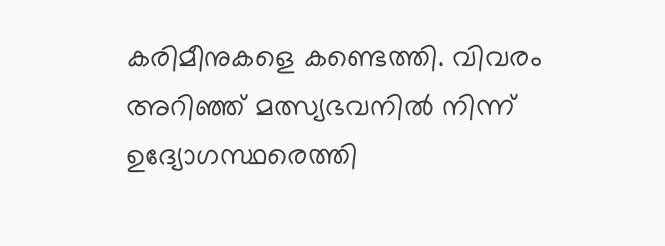കരിമീനുകളെ കണ്ടെത്തി. വിവരം അറിഞ്ഞ് മത്സ്യഭവനിൽ നിന്ന് ഉദ്യോഗസ്ഥരെത്തി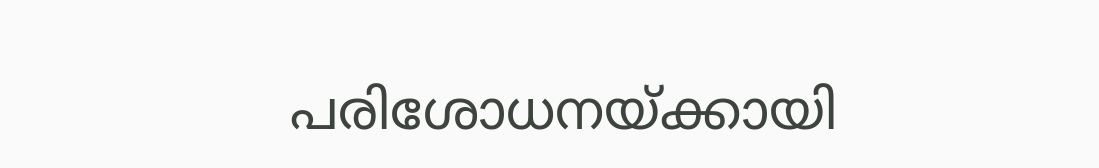പരിശോധനയ്ക്കായി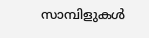സാമ്പിളുകൾ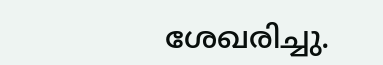ശേഖരിച്ചു.